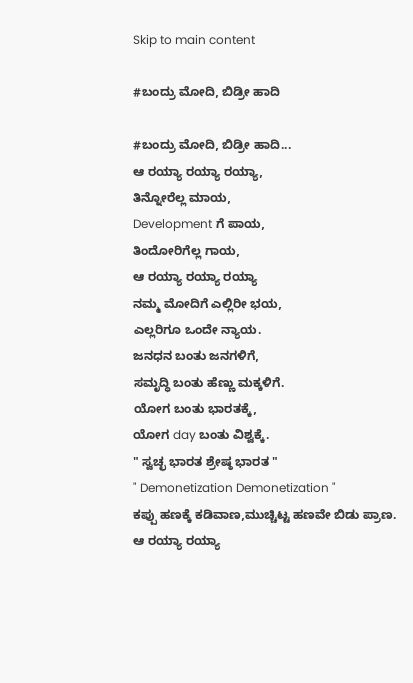Skip to main content

#ಬಂದ್ರು ಮೋದಿ, ಬಿಡ್ರೀ ಹಾದಿ

#ಬಂದ್ರು ಮೋದಿ, ಬಿಡ್ರೀ ಹಾದಿ...
ಆ ರಯ್ಯಾ ರಯ್ಯಾ ರಯ್ಯಾ,
ತಿನ್ನೋರೆಲ್ಲ ಮಾಯ,
Development ಗೆ ಪಾಯ,
ತಿಂದೋರಿಗೆಲ್ಲ ಗಾಯ,
ಆ ರಯ್ಯಾ ರಯ್ಯಾ ರಯ್ಯಾ
ನಮ್ಮ ಮೋದಿಗೆ ಎಲ್ಲಿರೀ ಭಯ,
ಎಲ್ಲರಿಗೂ ಒಂದೇ ನ್ಯಾಯ.
ಜನಧನ ಬಂತು ಜನಗಳಿಗೆ,
ಸಮೃದ್ಧಿ ಬಂತು ಹೆಣ್ಣು ಮಕ್ಕಳಿಗೆ.
ಯೋಗ ಬಂತು ಭಾರತಕ್ಕೆ,
ಯೋಗ day ಬಂತು ವಿಶ್ವಕ್ಕೆ.
" ಸ್ವಚ್ಛ ಭಾರತ ಶ್ರೇಷ್ಠ ಭಾರತ "
" Demonetization Demonetization "
ಕಪ್ಪು ಹಣಕ್ಕೆ ಕಡಿವಾಣ,ಮುಚ್ಚಿಟ್ಟ ಹಣವೇ ಬಿಡು ಪ್ರಾಣ.
ಆ ರಯ್ಯಾ ರಯ್ಯಾ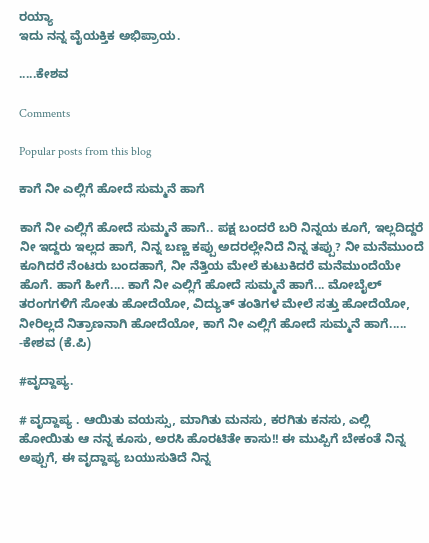ರಯ್ಯಾ
ಇದು ನನ್ನ ವೈಯಕ್ತಿಕ ಅಭಿಪ್ರಾಯ.

.....ಕೇಶವ

Comments

Popular posts from this blog

ಕಾಗೆ ನೀ ಎಲ್ಲಿಗೆ ಹೋದೆ ಸುಮ್ಮನೆ ಹಾಗೆ

ಕಾಗೆ ನೀ ಎಲ್ಲಿಗೆ ಹೋದೆ ಸುಮ್ಮನೆ ಹಾಗೆ.. ಪಕ್ಷ ಬಂದರೆ ಬರಿ ನಿನ್ನಯ ಕೂಗೆ, ಇಲ್ಲದಿದ್ದರೆ ನೀ ಇದ್ದರು ಇಲ್ಲದ ಹಾಗೆ, ನಿನ್ನ ಬಣ್ಣ ಕಪ್ಪು ಅದರಲ್ಲೇನಿದೆ ನಿನ್ನ ತಪ್ಪು? ನೀ ಮನೆಮುಂದೆ ಕೂಗಿದರೆ ನೆಂಟರು ಬಂದಹಾಗೆ, ನೀ ನೆತ್ತಿಯ ಮೇಲೆ ಕುಟುಕಿದರೆ ಮನೆಮುಂದೆಯೇ ಹೊಗೆ. ಹಾಗೆ ಹೀಗೆ.... ಕಾಗೆ ನೀ ಎಲ್ಲಿಗೆ ಹೋದೆ ಸುಮ್ಮನೆ ಹಾಗೆ... ಮೋಬೈಲ್ ತರಂಗಗಳಿಗೆ ಸೋತು ಹೋದೆಯೋ, ವಿದ್ಯುತ್ ತಂತಿಗಳ ಮೇಲೆ ಸತ್ತು ಹೋದೆಯೋ, ನೀರಿಲ್ಲದೆ ನಿತ್ರಾಣನಾಗಿ ಹೋದೆಯೋ, ಕಾಗೆ ನೀ ಎಲ್ಲಿಗೆ ಹೋದೆ ಸುಮ್ಮನೆ ಹಾಗೆ..... -ಕೇಶವ (ಕೆ.ಪಿ)

#ವೃದ್ದಾಪ್ಯ.

# ವೃದ್ದಾಪ್ಯ . ಆಯಿತು ವಯಸ್ಸು, ಮಾಗಿತು ಮನಸು, ಕರಗಿತು ಕನಸು, ಎಲ್ಲಿ ಹೋಯಿತು ಆ ನನ್ನ ಕೂಸು, ಅರಸಿ ಹೊರಟಿತೇ ಕಾಸು!! ಈ ಮುಪ್ಪಿಗೆ ಬೇಕಂತೆ ನಿನ್ನ ಅಪ್ಪುಗೆ, ಈ ವೃದ್ದಾಪ್ಯ ಬಯುಸುತಿದೆ ನಿನ್ನ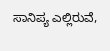ಸಾನಿಪ್ಯ ಎಲ್ಲಿರುವೆ,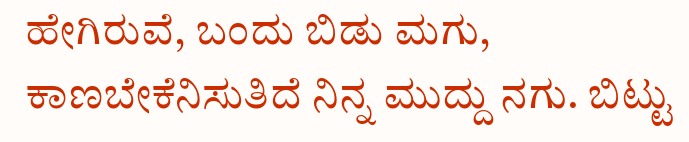ಹೇಗಿರುವೆ, ಬಂದು ಬಿಡು ಮಗು, ಕಾಣಬೇಕೆನಿಸುತಿದೆ ನಿನ್ನ ಮುದ್ದು ನಗು. ಬಿಟ್ಟು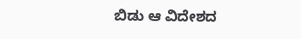ಬಿಡು ಆ ವಿದೇಶದ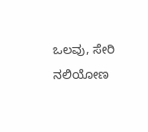ಒಲವು, ಸೇರಿ ನಲಿಯೋಣ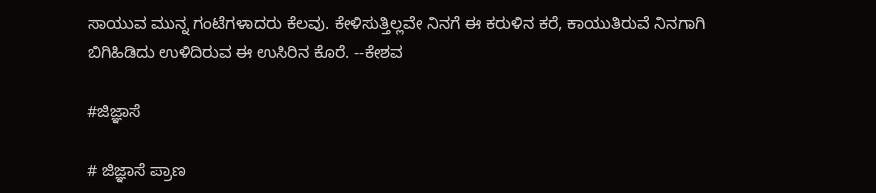ಸಾಯುವ ಮುನ್ನ ಗಂಟೆಗಳಾದರು ಕೆಲವು. ಕೇಳಿಸುತ್ತಿಲ್ಲವೇ ನಿನಗೆ ಈ ಕರುಳಿನ ಕರೆ, ಕಾಯುತಿರುವೆ ನಿನಗಾಗಿ ಬಿಗಿಹಿಡಿದು ಉಳಿದಿರುವ ಈ ಉಸಿರಿನ ಕೊರೆ. --ಕೇಶವ

#ಜಿಜ್ಞಾಸೆ

# ಜಿಜ್ಞಾಸೆ ಪ್ರಾಣ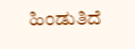ಹಿಂಡುತಿದೆ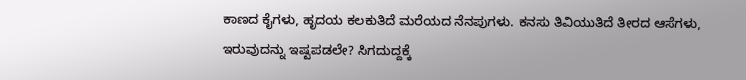ಕಾಣದ ಕೈಗಳು, ಹೃದಯ ಕಲಕುತಿದೆ ಮರೆಯದ ನೆನಪುಗಳು. ಕನಸು ತಿವಿಯುತಿದೆ ತೀರದ ಆಸೆಗಳು, ಇರುವುದನ್ನು ಇಷ್ಟಪಡಲೇ? ಸಿಗದುದ್ದಕ್ಕೆ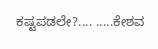ಕಷ್ಟಪಡಲೇ?.... .....ಕೇಶವ